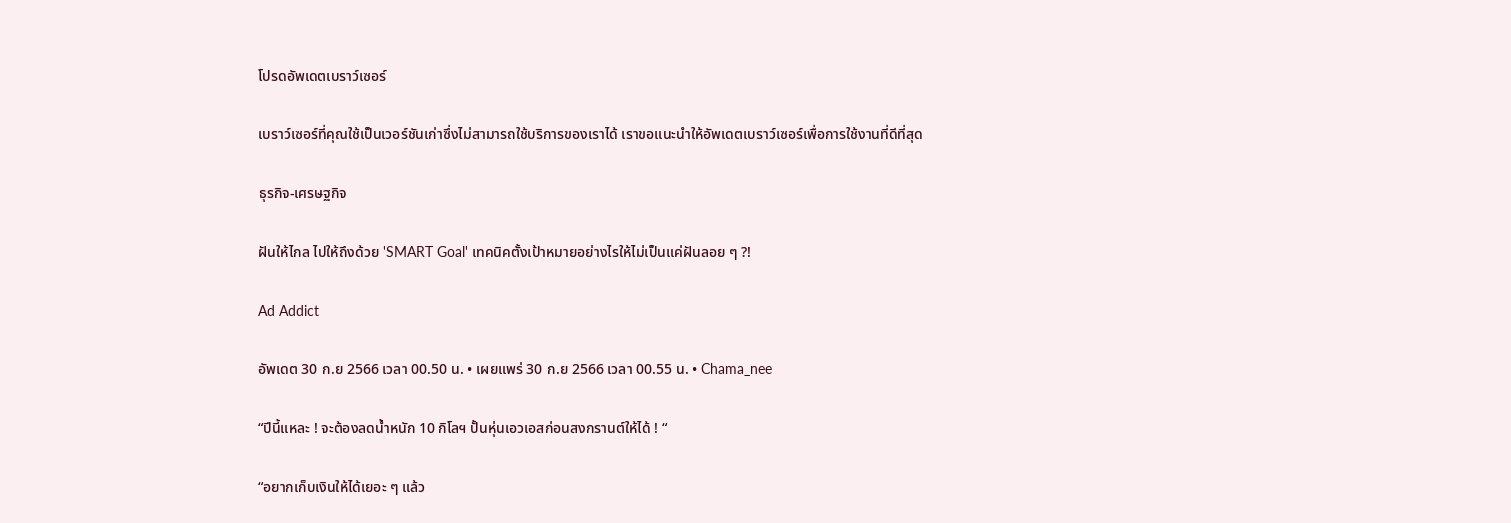โปรดอัพเดตเบราว์เซอร์

เบราว์เซอร์ที่คุณใช้เป็นเวอร์ชันเก่าซึ่งไม่สามารถใช้บริการของเราได้ เราขอแนะนำให้อัพเดตเบราว์เซอร์เพื่อการใช้งานที่ดีที่สุด

ธุรกิจ-เศรษฐกิจ

ฝันให้ไกล ไปให้ถึงด้วย 'SMART Goal' เทคนิคตั้งเป้าหมายอย่างไรให้ไม่เป็นแค่ฝันลอย ๆ ?!

Ad Addict

อัพเดต 30 ก.ย 2566 เวลา 00.50 น. • เผยแพร่ 30 ก.ย 2566 เวลา 00.55 น. • Chama_nee

“ปีนี้แหละ ! จะต้องลดน้ำหนัก 10 กิโลฯ ปั้นหุ่นเอวเอสก่อนสงกรานต์ให้ได้ ! “

“อยากเก็บเงินให้ได้เยอะ ๆ แล้ว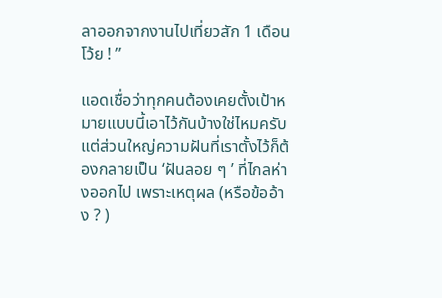ลาออกจากงานไปเที่ยวสัก 1 เดือนโว้ย ! ”

แอดเชื่อว่าทุกคนต้องเคยตั้งเป้าหมายแบบนี้เอาไว้กันบ้างใช่ไหมครับ แต่ส่วนใหญ่ความฝันที่เราตั้งไว้ก็ต้องกลายเป็น ‘ฝันลอย ๆ ’ ที่ไกลห่างออกไป เพราะเหตุผล (หรือข้ออ้าง ? )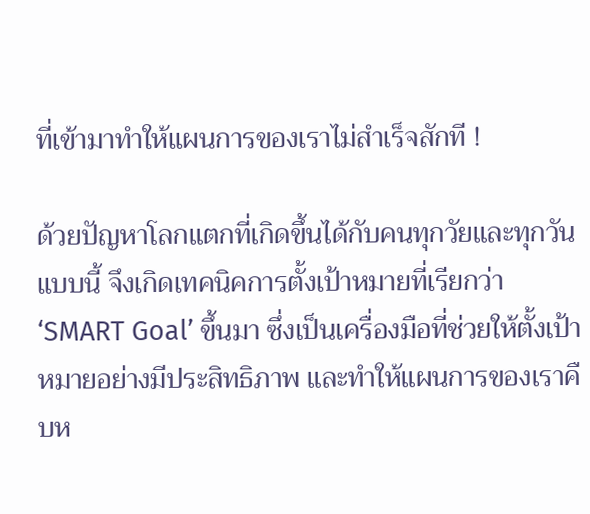ที่เข้ามาทำให้แผนการของเราไม่สำเร็จสักที !

ด้วยปัญหาโลกแตกที่เกิดขึ้นได้กับคนทุกวัยและทุกวันแบบนี้ จึงเกิดเทคนิคการตั้งเป้าหมายที่เรียกว่า ‘SMART Goal’ ขึ้นมา ซึ่งเป็นเครื่องมือที่ช่วยให้ตั้งเป้าหมายอย่างมีประสิทธิภาพ และทำให้แผนการของเราคืบห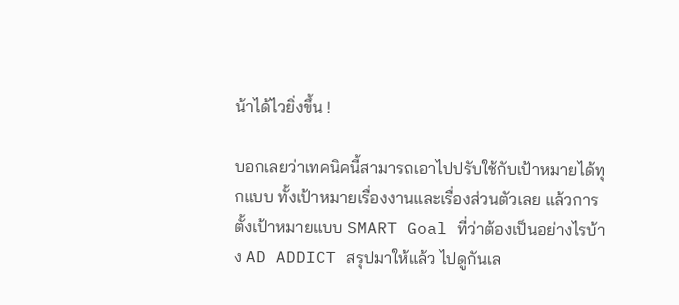น้าได้ไวยิ่งขึ้น !

บอกเลยว่าเทคนิคนี้สามารถเอาไปปรับใช้กับเป้าหมายได้ทุกแบบ ทั้งเป้าหมายเรื่องงานและเรื่องส่วนตัวเลย แล้วการตั้งเป้าหมายแบบ SMART Goal ที่ว่าต้องเป็นอย่างไรบ้าง AD ADDICT สรุปมาให้แล้ว ไปดูกันเล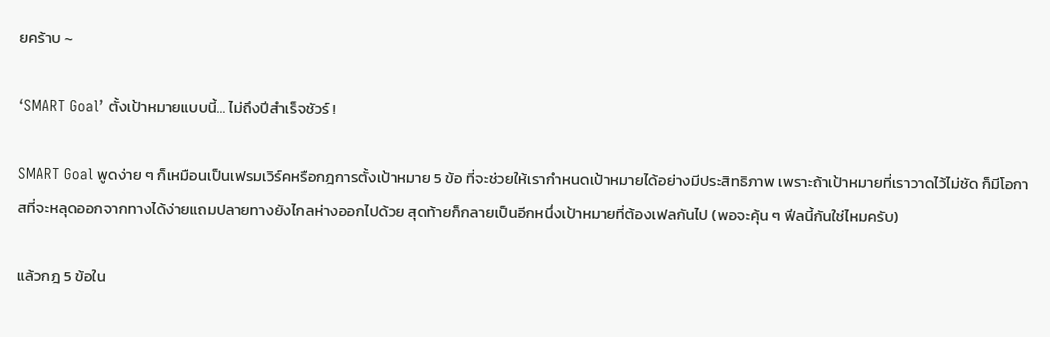ยคร้าบ ~

‘SMART Goal’ ตั้งเป้าหมายแบบนี้… ไม่ถึงปีสำเร็จชัวร์ !

SMART Goal พูดง่าย ๆ ก็เหมือนเป็นเฟรมเวิร์คหรือกฎการตั้งเป้าหมาย 5 ข้อ ที่จะช่วยให้เรากำหนดเป้าหมายได้อย่างมีประสิทธิภาพ เพราะถ้าเป้าหมายที่เราวาดไว้ไม่ชัด ก็มีโอกาสที่จะหลุดออกจากทางได้ง่ายแถมปลายทางยังไกลห่างออกไปด้วย สุดท้ายก็กลายเป็นอีกหนึ่งเป้าหมายที่ต้องเฟลกันไป (พอจะคุ้น ๆ ฟีลนี้กันใช่ไหมครับ)

แล้วกฎ 5 ข้อใน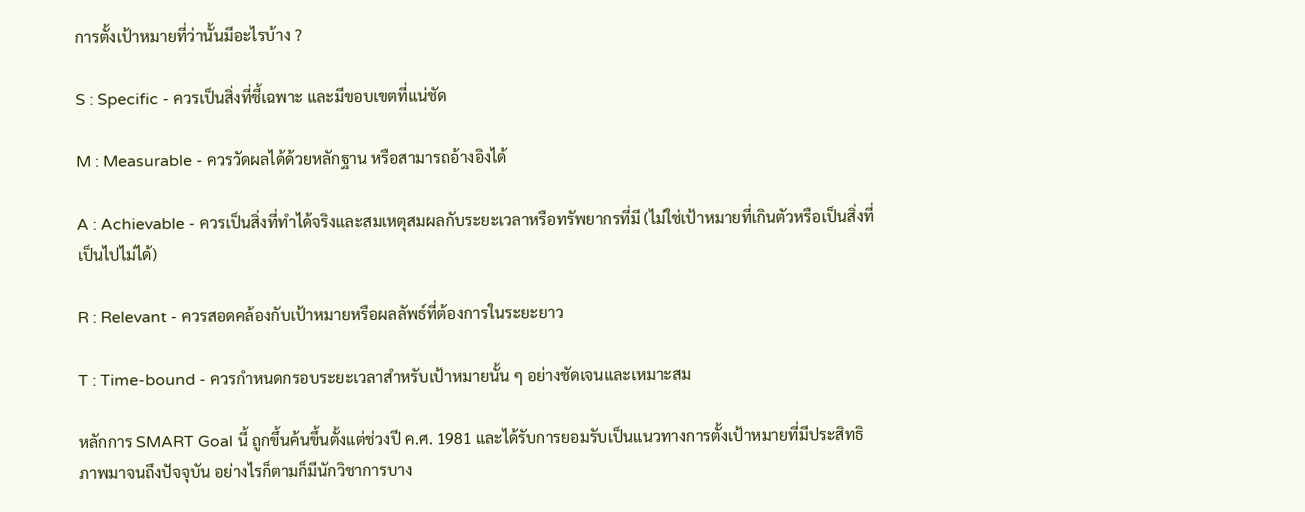การตั้งเป้าหมายที่ว่านั้นมีอะไรบ้าง ?

S : Specific - ควรเป็นสิ่งที่ชี้เฉพาะ และมีขอบเขตที่แน่ชัด

M : Measurable - ควรวัดผลได้ด้วยหลักฐาน หรือสามารถอ้างอิงได้

A : Achievable - ควรเป็นสิ่งที่ทำได้จริงและสมเหตุสมผลกับระยะเวลาหรือทรัพยากรที่มี (ไม่ใช่เป้าหมายที่เกินตัวหรือเป็นสิ่งที่เป็นไปไม่ได้)

R : Relevant - ควรสอดคล้องกับเป้าหมายหรือผลลัพธ์ที่ต้องการในระยะยาว

T : Time-bound - ควรกำหนดกรอบระยะเวลาสำหรับเป้าหมายนั้น ๆ อย่างชัดเจนและเหมาะสม

หลักการ SMART Goal นี้ ถูกขึ้นค้นขึ้นตั้งแต่ช่วงปี ค.ศ. 1981 และได้รับการยอมรับเป็นแนวทางการตั้งเป้าหมายที่มีประสิทธิภาพมาจนถึงปัจจุบัน อย่างไรก็ตามก็มีนักวิชาการบาง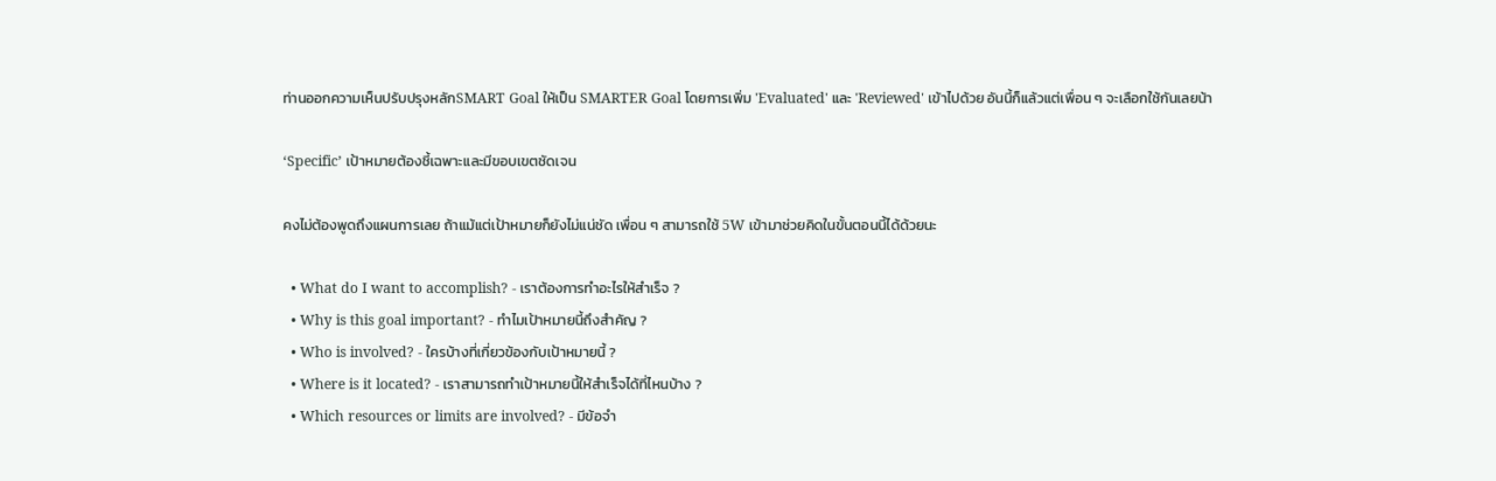ท่านออกความเห็นปรับปรุงหลักSMART Goal ให้เป็น SMARTER Goal โดยการเพิ่ม 'Evaluated' และ 'Reviewed' เข้าไปด้วย อันนี้ก็แล้วแต่เพื่อน ๆ จะเลือกใช้กันเลยน้า

‘Specific’ เป้าหมายต้องชี้เฉพาะและมีขอบเขตชัดเจน

คงไม่ต้องพูดถึงแผนการเลย ถ้าแม้แต่เป้าหมายก็ยังไม่แน่ชัด เพื่อน ๆ สามารถใช้ 5W เข้ามาช่วยคิดในขั้นตอนนี้ได้ด้วยนะ

  • What do I want to accomplish? - เราต้องการทำอะไรให้สำเร็จ ?
  • Why is this goal important? - ทำไมเป้าหมายนี้ถึงสำคัญ ?
  • Who is involved? - ใครบ้างที่เกี่ยวข้องกับเป้าหมายนี้ ?
  • Where is it located? - เราสามารถทำเป้าหมายนี้ให้สำเร็จได้ที่ไหนบ้าง ?
  • Which resources or limits are involved? - มีข้อจำ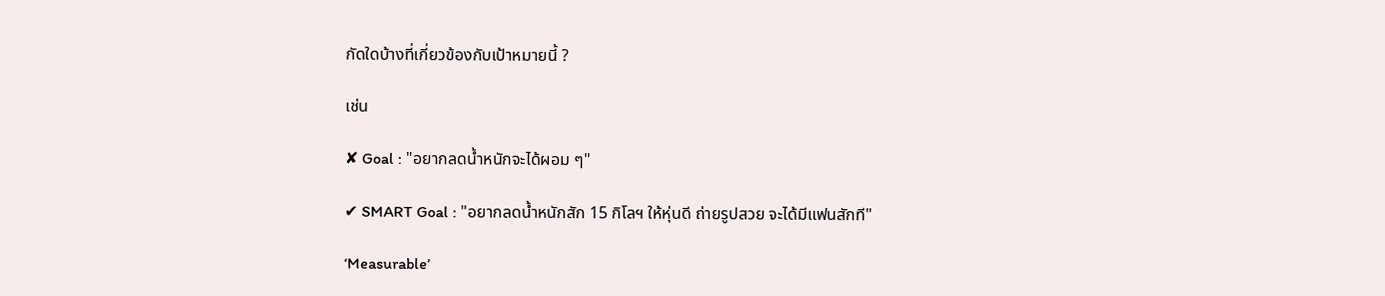กัดใดบ้างที่เกี่ยวข้องกับเป้าหมายนี้ ?

เช่น

✘ Goal : "อยากลดน้ำหนักจะได้ผอม ๆ"

✔ SMART Goal : "อยากลดน้ำหนักสัก 15 กิโลฯ ให้หุ่นดี ถ่ายรูปสวย จะได้มีแฟนสักที"

‘Measurable’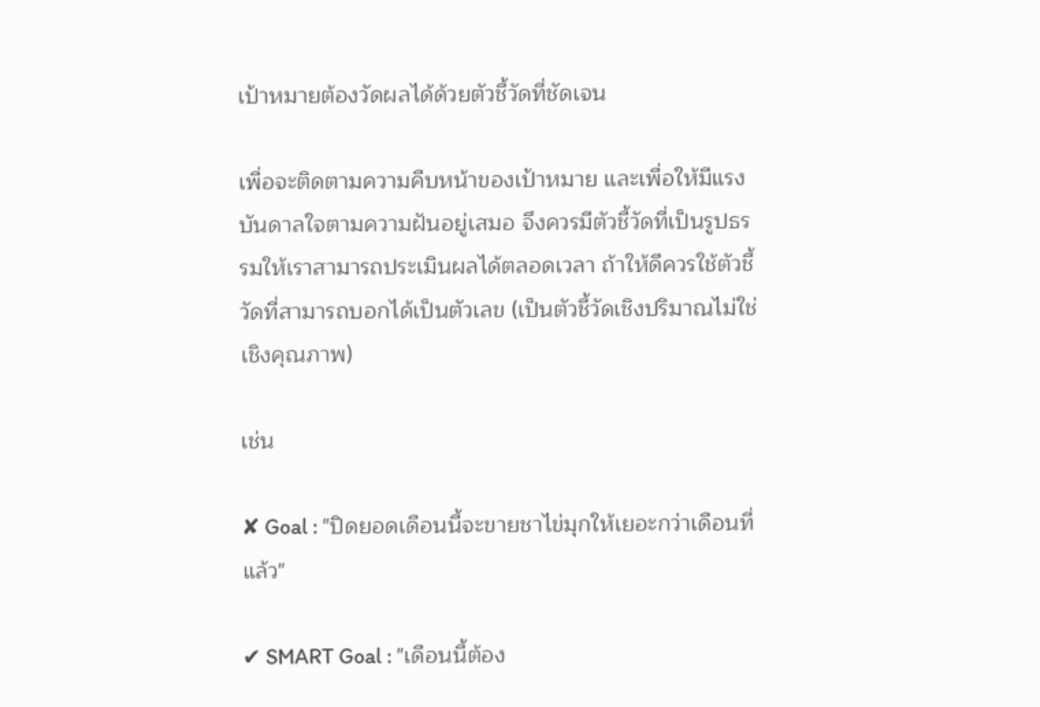เป้าหมายต้องวัดผลได้ด้วยตัวชี้วัดที่ชัดเจน

เพื่อจะติดตามความคืบหน้าของเป้าหมาย และเพื่อให้มีแรงบันดาลใจตามความฝันอยู่เสมอ จึงควรมีตัวชี้วัดที่เป็นรูปธรรมให้เราสามารถประเมินผลได้ตลอดเวลา ถ้าให้ดีควรใช้ตัวชี้วัดที่สามารถบอกได้เป็นตัวเลข (เป็นตัวชี้วัดเชิงปริมาณไม่ใช่เชิงคุณภาพ)

เช่น

✘ Goal : "ปิดยอดเดือนนี้จะขายชาไข่มุกให้เยอะกว่าเดือนที่แล้ว"

✔ SMART Goal : "เดือนนี้ต้อง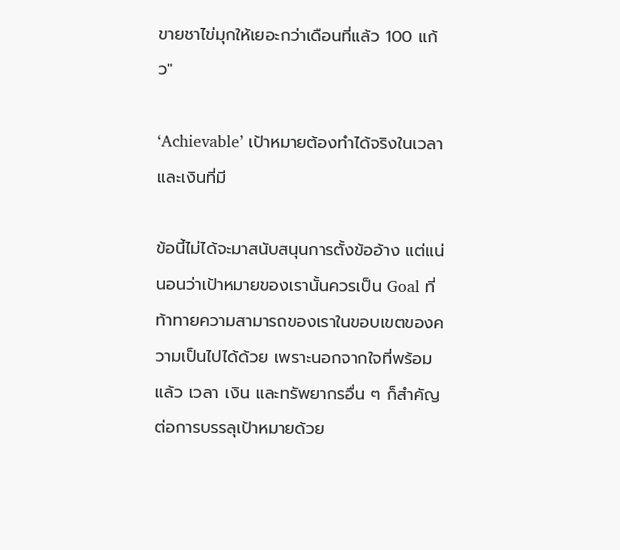ขายชาไข่มุกให้เยอะกว่าเดือนที่แล้ว 100 แก้ว"

‘Achievable’ เป้าหมายต้องทำได้จริงในเวลาและเงินที่มี

ข้อนี้ไม่ได้จะมาสนับสนุนการตั้งข้ออ้าง แต่แน่นอนว่าเป้าหมายของเรานั้นควรเป็น Goal ที่ท้าทายความสามารถของเราในขอบเขตของความเป็นไปได้ด้วย เพราะนอกจากใจที่พร้อมแล้ว เวลา เงิน และทรัพยากรอื่น ๆ ก็สำคัญต่อการบรรลุเป้าหมายด้วย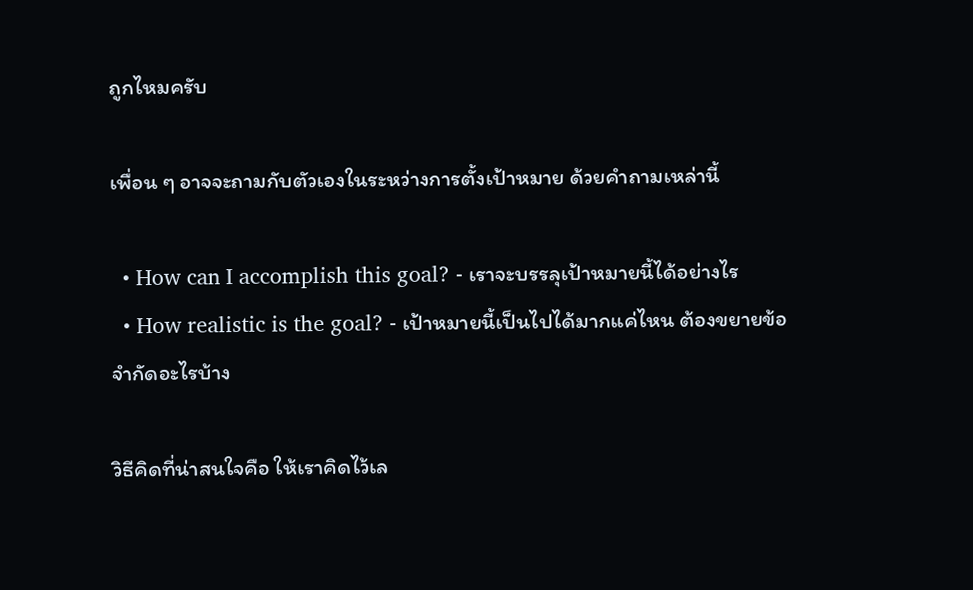ถูกไหมครับ

เพื่อน ๆ อาจจะถามกับตัวเองในระหว่างการตั้งเป้าหมาย ด้วยคำถามเหล่านี้

  • How can I accomplish this goal? - เราจะบรรลุเป้าหมายนี้ได้อย่างไร
  • How realistic is the goal? - เป้าหมายนี้เป็นไปได้มากแค่ไหน ต้องขยายข้อจำกัดอะไรบ้าง

วิธีคิดที่น่าสนใจคือ ให้เราคิดไว้เล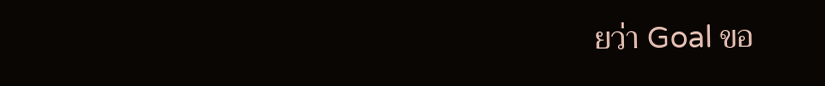ยว่า Goal ขอ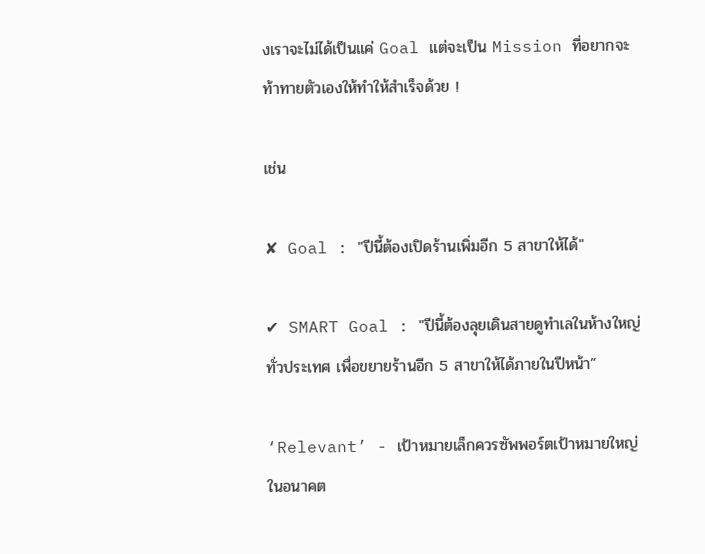งเราจะไม่ได้เป็นแค่ Goal แต่จะเป็น Mission ที่อยากจะท้าทายตัวเองให้ทำให้สำเร็จด้วย !

เช่น

✘ Goal : "ปีนี้ต้องเปิดร้านเพิ่มอีก 5 สาขาให้ได้"

✔ SMART Goal : "ปีนี้ต้องลุยเดินสายดูทำเลในห้างใหญ่ทั่วประเทศ เพื่อขยายร้านอีก 5 สาขาให้ได้ภายในปีหน้า”

‘Relevant’ - เป้าหมายเล็กควรซัพพอร์ตเป้าหมายใหญ่ในอนาคต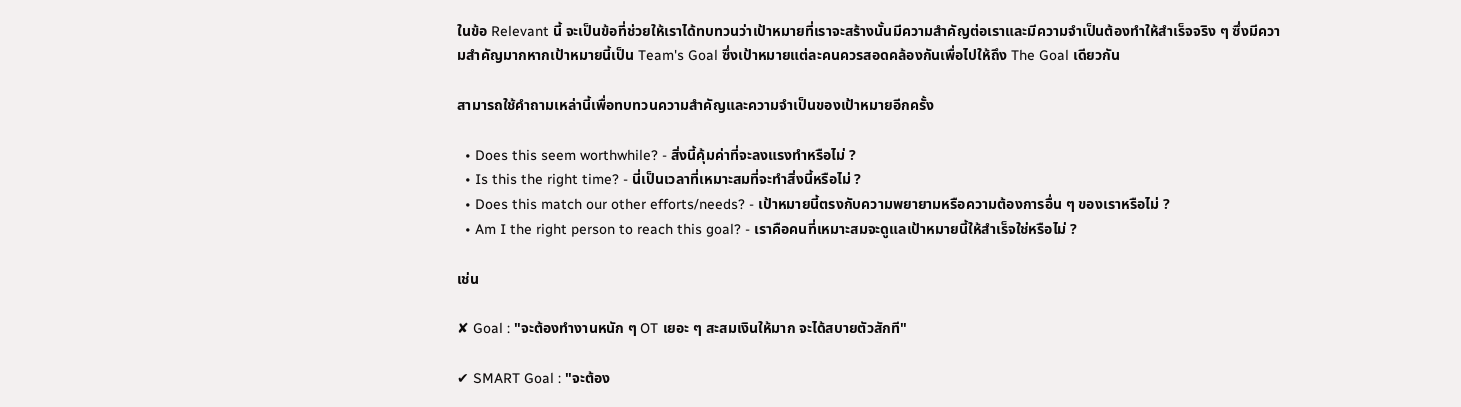ในข้อ Relevant นี้ จะเป็นข้อที่ช่วยให้เราได้ทบทวนว่าเป้าหมายที่เราจะสร้างนั้นมีความสำคัญต่อเราและมีความจำเป็นต้องทำให้สำเร็จจริง ๆ ซึ่งมีความสำคัญมากหากเป้าหมายนี้เป็น Team's Goal ซึ่งเป้าหมายแต่ละคนควรสอดคล้องกันเพื่อไปให้ถึง The Goal เดียวกัน

สามารถใช้คำถามเหล่านี้เพื่อทบทวนความสำคัญและความจำเป็นของเป้าหมายอีกครั้ง

  • Does this seem worthwhile? - สิ่งนี้คุ้มค่าที่จะลงแรงทำหรือไม่ ?
  • Is this the right time? - นี่เป็นเวลาที่เหมาะสมที่จะทำสิ่งนี้หรือไม่ ?
  • Does this match our other efforts/needs? - เป้าหมายนี้ตรงกับความพยายามหรือความต้องการอื่น ๆ ของเราหรือไม่ ?
  • Am I the right person to reach this goal? - เราคือคนที่เหมาะสมจะดูแลเป้าหมายนี้ให้สำเร็จใช่หรือไม่ ?

เช่น

✘ Goal : "จะต้องทำงานหนัก ๆ OT เยอะ ๆ สะสมเงินให้มาก จะได้สบายตัวสักที"

✔ SMART Goal : "จะต้อง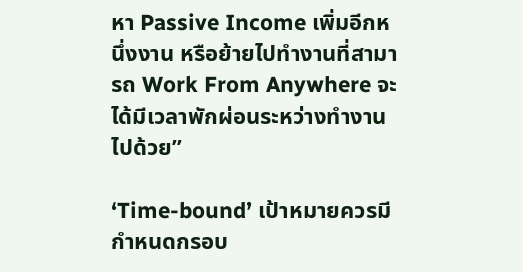หา Passive Income เพิ่มอีกหนึ่งงาน หรือย้ายไปทำงานที่สามารถ Work From Anywhere จะได้มีเวลาพักผ่อนระหว่างทำงานไปด้วย”

‘Time-bound’ เป้าหมายควรมีกำหนดกรอบ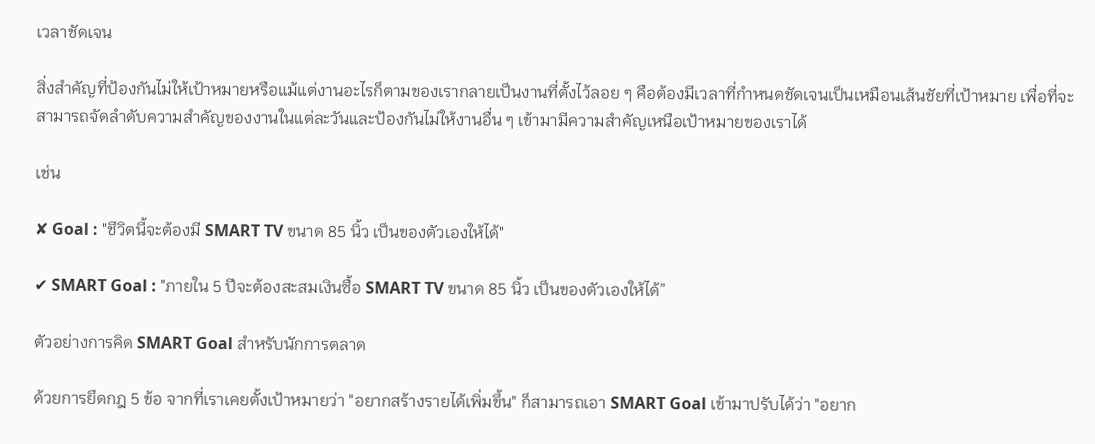เวลาชัดเจน

สิ่งสำคัญที่ป้องกันไม่ให้เป้าหมายหรือแม้แต่งานอะไรก็ตามของเรากลายเป็นงานที่ตั้งไว้ลอย ๆ คือต้องมีเวลาที่กำหนดชัดเจนเป็นเหมือนเส้นชัยที่เป้าหมาย เพื่อที่จะสามารถจัดลำดับความสำคัญของงานในแต่ละวันและป้องกันไม่ให้งานอื่น ๆ เข้ามามีความสำคัญเหนือเป้าหมายของเราได้

เช่น

✘ Goal : "ชีวิตนี้จะต้องมี SMART TV ขนาด 85 นิ้ว เป็นของตัวเองให้ได้"

✔ SMART Goal : "ภายใน 5 ปีจะต้องสะสมเงินซื้อ SMART TV ขนาด 85 นิ้ว เป็นของตัวเองให้ได้”

ตัวอย่างการคิด SMART Goal สำหรับนักการตลาด

ด้วยการยึดกฎ 5 ข้อ จากที่เราเคยตั้งเป้าหมายว่า "อยากสร้างรายได้เพิ่มขึ้น" ก็สามารถเอา SMART Goal เข้ามาปรับได้ว่า "อยาก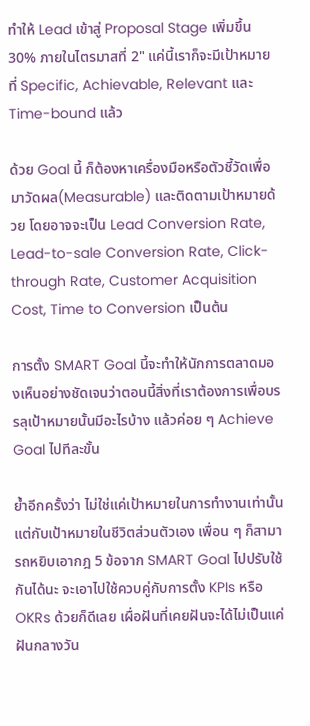ทำให้ Lead เข้าสู่ Proposal Stage เพิ่มขึ้น 30% ภายในไตรมาสที่ 2" แค่นี้เราก็จะมีเป้าหมายที่ Specific, Achievable, Relevant และ Time-bound แล้ว

ด้วย Goal นี้ ก็ต้องหาเครื่องมือหรือตัวชี้วัดเพื่อมาวัดผล(Measurable) และติดตามเป้าหมายด้วย โดยอาจจะเป็น Lead Conversion Rate, Lead-to-sale Conversion Rate, Click-through Rate, Customer Acquisition Cost, Time to Conversion เป็นต้น

การตั้ง SMART Goal นี้จะทำให้นักการตลาดมองเห็นอย่างชัดเจนว่าตอนนี้สิ่งที่เราต้องการเพื่อบรรลุเป้าหมายนั้นมีอะไรบ้าง แล้วค่อย ๆ Achieve Goal ไปทีละขั้น

ย้ำอีกครั้งว่า ไม่ใช่แค่เป้าหมายในการทำงานเท่านั้น แต่กับเป้าหมายในชีวิตส่วนตัวเอง เพื่อน ๆ ก็สามารถหยิบเอากฎ 5 ข้อจาก SMART Goal ไปปรับใช้กันได้นะ จะเอาไปใช้ควบคู่กับการตั้ง KPIs หรือ OKRs ด้วยก็ดีเลย เผื่อฝันที่เคยฝันจะได้ไม่เป็นแค่ฝันกลางวัน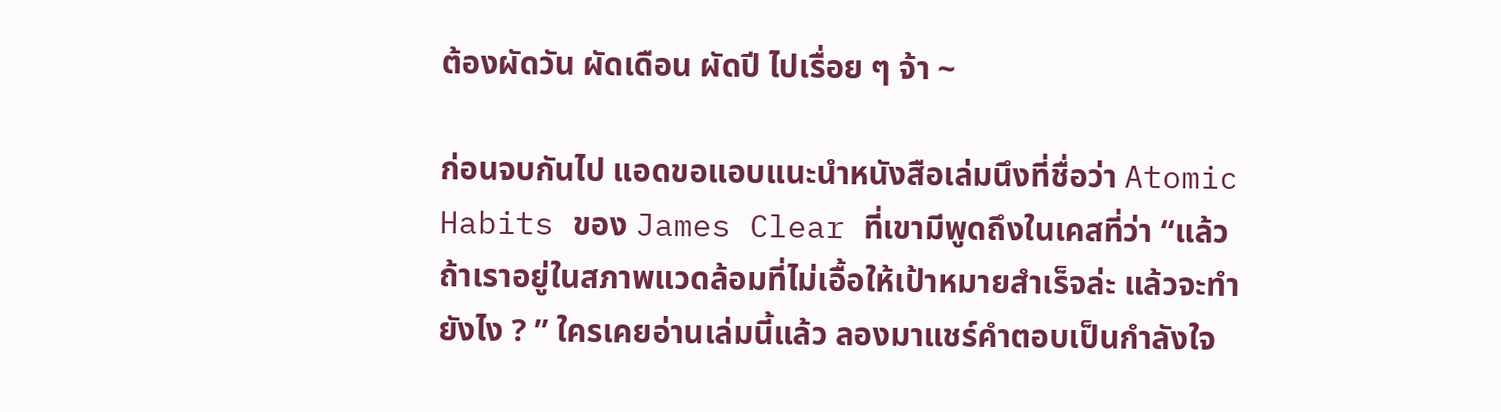ต้องผัดวัน ผัดเดือน ผัดปี ไปเรื่อย ๆ จ้า ~

ก่อนจบกันไป แอดขอแอบแนะนำหนังสือเล่มนึงที่ชื่อว่า Atomic Habits ของ James Clear ที่เขามีพูดถึงในเคสที่ว่า “แล้วถ้าเราอยู่ในสภาพแวดล้อมที่ไม่เอื้อให้เป้าหมายสำเร็จล่ะ แล้วจะทำยังไง ? ” ใครเคยอ่านเล่มนี้แล้ว ลองมาแชร์คำตอบเป็นกำลังใจ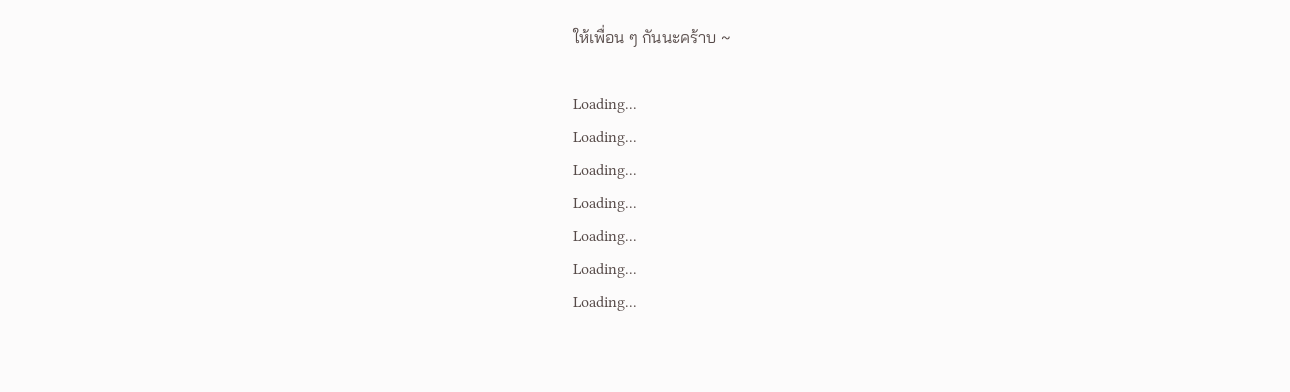ให้เพื่อน ๆ กันนะคร้าบ ~

Loading...
Loading...
Loading...
Loading...
Loading...
Loading...
Loading...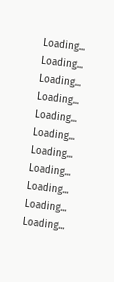Loading...
Loading...
Loading...
Loading...
Loading...
Loading...
Loading...
Loading...
Loading...
Loading...
Loading...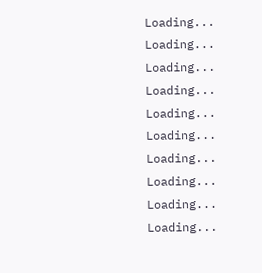Loading...
Loading...
Loading...
Loading...
Loading...
Loading...
Loading...
Loading...
Loading...
Loading...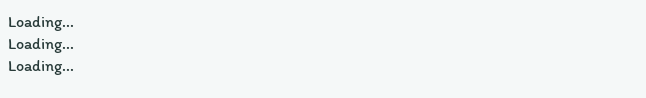Loading...
Loading...
Loading...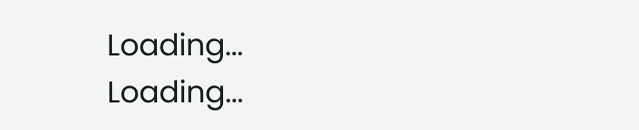Loading...
Loading...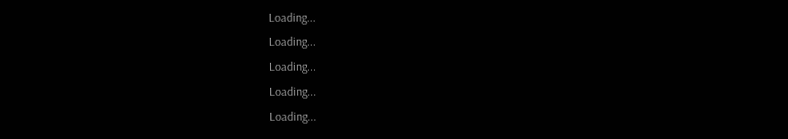Loading...
Loading...
Loading...
Loading...
Loading...